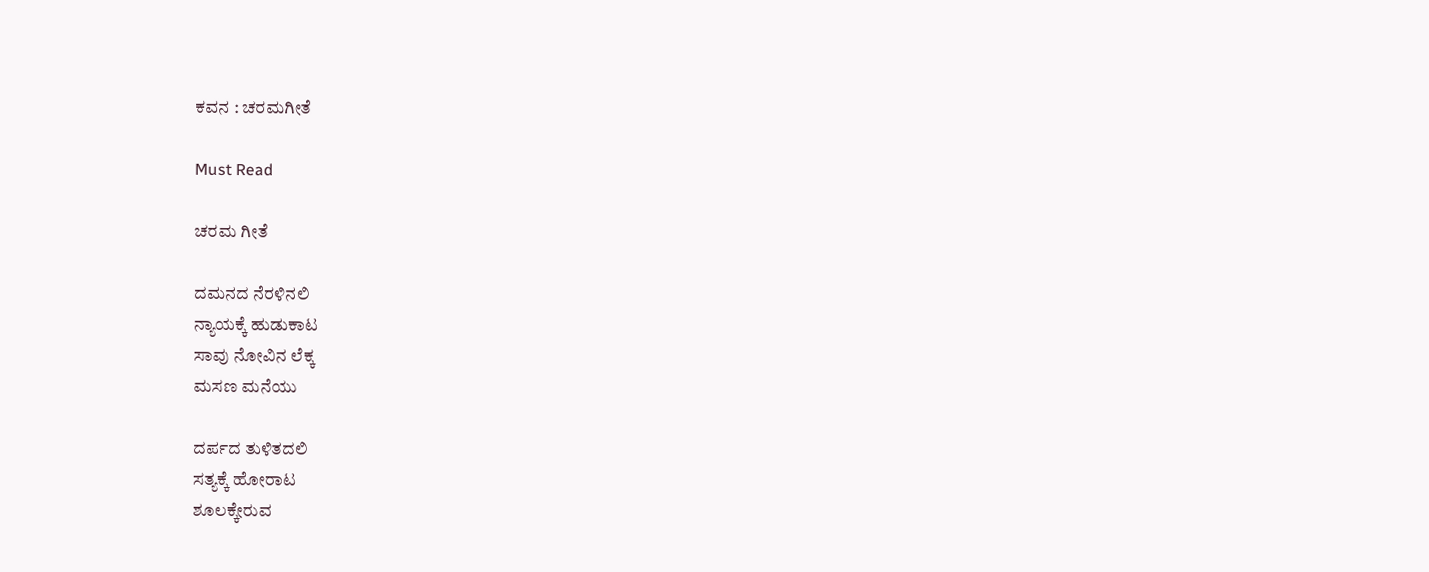ಕವನ : ಚರಮಗೀತೆ

Must Read

ಚರಮ ಗೀತೆ

ದಮನದ ನೆರಳಿನಲಿ
ನ್ಯಾಯಕ್ಕೆ ಹುಡುಕಾಟ
ಸಾವು ನೋವಿನ ಲೆಕ್ಕ
ಮಸಣ ಮನೆಯು

ದರ್ಪದ ತುಳಿತದಲಿ
ಸತ್ಯಕ್ಕೆ ಹೋರಾಟ
ಶೂಲಕ್ಕೇರುವ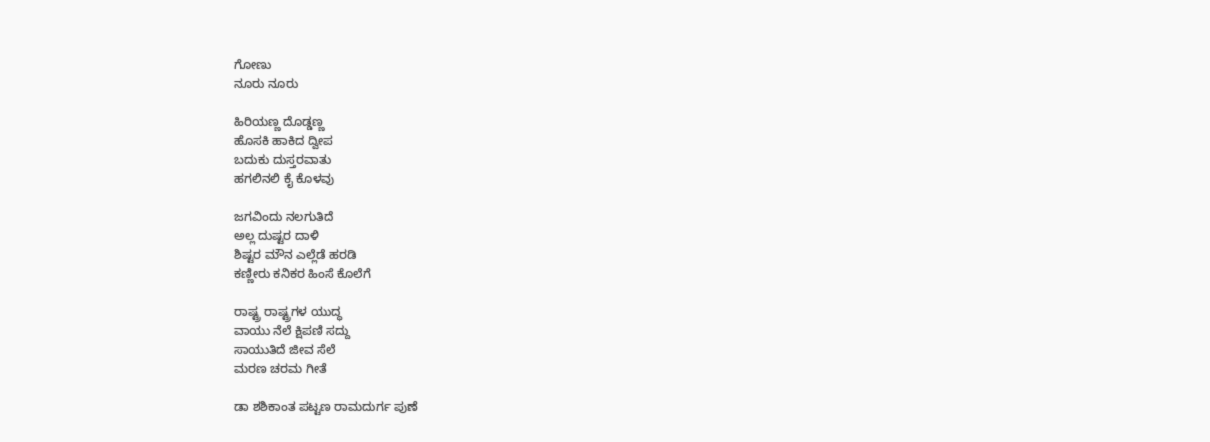ಗೋಣು
ನೂರು ನೂರು

ಹಿರಿಯಣ್ಣ ದೊಡ್ಡಣ್ಣ
ಹೊಸಕಿ ಹಾಕಿದ ದ್ವೀಪ
ಬದುಕು ದುಸ್ತರವಾತು
ಹಗಲಿನಲಿ ಕೈ ಕೊಳವು

ಜಗವಿಂದು ನಲಗುತಿದೆ
ಅಲ್ಲ ದುಷ್ಟರ ದಾಳಿ
ಶಿಷ್ಟರ ಮೌನ ಎಲ್ಲೆಡೆ ಹರಡಿ
ಕಣ್ಣೀರು ಕನಿಕರ ಹಿಂಸೆ ಕೊಲೆಗೆ

ರಾಷ್ಟ್ರ ರಾಷ್ಟ್ರಗಳ ಯುದ್ಧ
ವಾಯು ನೆಲೆ ಕ್ಷಿಪಣಿ ಸದ್ದು
ಸಾಯುತಿದೆ ಜೀವ ಸೆಲೆ
ಮರಣ ಚರಮ ಗೀತೆ

ಡಾ ಶಶಿಕಾಂತ ಪಟ್ಟಣ ರಾಮದುರ್ಗ ಪುಣೆ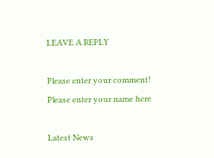LEAVE A REPLY

Please enter your comment!
Please enter your name here

Latest News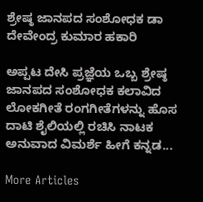ಶ್ರೇಷ್ಠ ಜಾನಪದ ಸಂಶೋಧಕ ಡಾ ದೇವೇಂದ್ರ ಕುಮಾರ ಹಕಾರಿ

ಅಪ್ಪಟ ದೇಸಿ ಪ್ರಜ್ಞೆಯ ಒಬ್ಬ ಶ್ರೇಷ್ಠ ಜಾನಪದ ಸಂಶೋಧಕ ಕಲಾವಿದ ಲೋಕಗೀತೆ ರಂಗಗೀತೆಗಳನ್ನು ಹೊಸ ದಾಟಿ ಶೈಲಿಯಲ್ಲಿ ರಚಿಸಿ ನಾಟಕ ಅನುವಾದ ವಿಮರ್ಶೆ ಹೀಗೆ ಕನ್ನಡ...

More Articles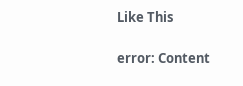Like This

error: Content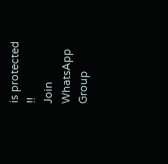is protected !!
Join WhatsApp Group